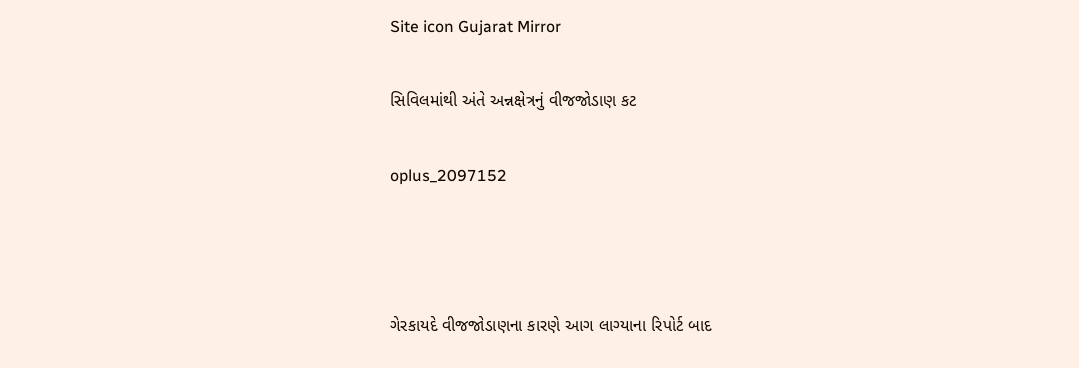Site icon Gujarat Mirror

સિવિલમાંથી અંતે અન્નક્ષેત્રનું વીજજોડાણ કટ

oplus_2097152



ગેરકાયદે વીજજોડાણના કારણે આગ લાગ્યાના રિપોર્ટ બાદ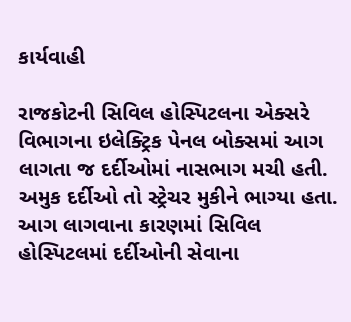કાર્યવાહી

રાજકોટની સિવિલ હોસ્પિટલના એક્સરે વિભાગના ઇલેક્ટ્રિક પેનલ બોક્સમાં આગ લાગતા જ દર્દીઓમાં નાસભાગ મચી હતી. અમુક દર્દીઓ તો સ્ટ્રેચર મુકીને ભાગ્યા હતા. આગ લાગવાના કારણમાં સિવિલ હોસ્પિટલમાં દર્દીઓની સેવાના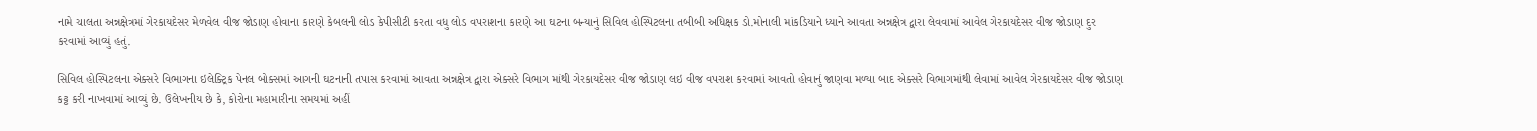નામે ચાલતા અન્નક્ષેત્રમાં ગેરકાયદેસર મેળવેલ વીજ જોડાણ હોવાના કારણે કેબલની લોડ કેપીસીટી કરતા વધુ લોડ વપરાશના કારણે આ ઘટના બન્યાનું સિવિલ હોસ્પિટલના તબીબી અધિક્ષક ડો.મોનાલી માંકડિયાને ધ્યાને આવતા અન્નક્ષેત્ર દ્વારા લેવવામાં આવેલ ગેરકાયદેસર વીજ જોડાણ દુર કરવામાં આવ્યું હતું.

સિવિલ હોસ્પિટલના એક્સરે વિભાગના ઇલેક્ટ્રિક પેનલ બોક્સમાં આગની ઘટનાની તપાસ કરવામાં આવતા અન્નક્ષેત્ર દ્વારા એક્સરે વિભાગ માંથી ગેરકાયદેસર વીજ જોડાણ લઇ વીજ વપરાશ કરવામાં આવતો હોવાનું જાણવા મળ્યા બાદ એક્સરે વિભાગમાંથી લેવામાં આવેલ ગેરકાયદેસર વીજ જોડાણ કટ્ટ કરી નાખવામાં આવ્યું છે. ઉલેખનીય છે કે, કોરોના મહામારીના સમયમાં અહીં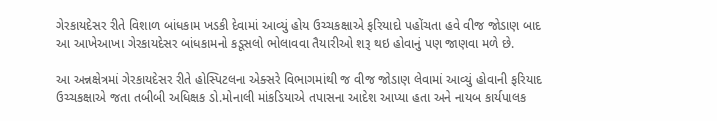ગેરકાયદેસર રીતે વિશાળ બાંધકામ ખડકી દેવામાં આવ્યું હોય ઉચ્ચકક્ષાએ ફરિયાદો પહોંચતા હવે વીજ જોડાણ બાદ આ આખેઆખા ગેરકાયદેસર બાંધકામનો કડૂસલો ભોલાવવા તૈયારીઓ શરૂ થઇ હોવાનું પણ જાણવા મળે છે.

આ અન્નક્ષેત્રમાં ગેરકાયદેસર રીતે હોસ્પિટલના એક્સરે વિભાગમાંથી જ વીજ જોડાણ લેવામાં આવ્યું હોવાની ફરિયાદ ઉચ્ચકક્ષાએ જતા તબીબી અધિક્ષક ડો.મોનાલી માંકડિયાએ તપાસના આદેશ આપ્યા હતા અને નાયબ કાર્યપાલક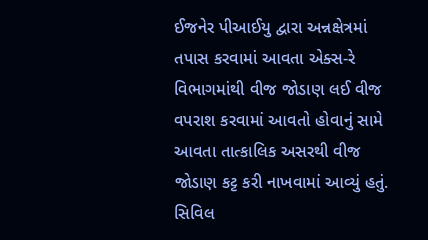ઈજનેર પીઆઈયુ દ્વારા અન્નક્ષેત્રમાં તપાસ કરવામાં આવતા એક્સ-રે વિભાગમાંથી વીજ જોડાણ લઈ વીજ વપરાશ કરવામાં આવતો હોવાનું સામે આવતા તાત્કાલિક અસરથી વીજ જોડાણ કટ્ટ કરી નાખવામાં આવ્યું હતું. સિવિલ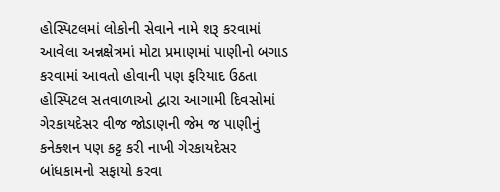હોસ્પિટલમાં લોકોની સેવાને નામે શરૂ કરવામાં આવેલા અન્નક્ષેત્રમાં મોટા પ્રમાણમાં પાણીનો બગાડ કરવામાં આવતો હોવાની પણ ફરિયાદ ઉઠતા હોસ્પિટલ સતવાળાઓ દ્વારા આગામી દિવસોમાં ગેરકાયદેસર વીજ જોડાણની જેમ જ પાણીનું કનેક્શન પણ કટ્ટ કરી નાખી ગેરકાયદેસર બાંધકામનો સફાયો કરવા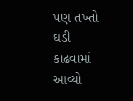પણ તખ્તો ઘડી કાઢવામાં આવ્યો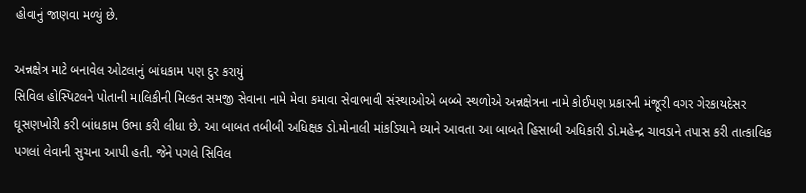હોવાનું જાણવા મળ્યું છે.

અન્નક્ષેત્ર માટે બનાવેલ ઓટલાનું બાંધકામ પણ દુર કરાયું
સિવિલ હોસ્પિટલને પોતાની માલિકીની મિલ્કત સમજી સેવાના નામે મેવા કમાવા સેવાભાવી સંસ્થાઓએ બબ્બે સ્થળોએ અન્નક્ષેત્રના નામે કોઈપણ પ્રકારની મંજૂરી વગર ગેરકાયદેસર ઘૂસણખોરી કરી બાંધકામ ઉભા કરી લીધા છે. આ બાબત તબીબી અધિક્ષક ડો.મોનાલી માંકડિયાને ધ્યાને આવતા આ બાબતે હિસાબી અધિકારી ડો.મહેન્દ્ર ચાવડાને તપાસ કરી તાત્કાલિક પગલાં લેવાની સુચના આપી હતી. જેને પગલે સિવિલ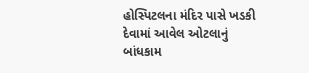હોસ્પિટલના મંદિર પાસે ખડકી દેવામાં આવેલ ઓટલાનું બાંધકામ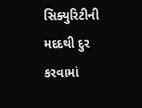સિક્યુરિટીની મદદથી દુર કરવામાં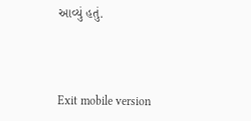આવ્યું હતું.



Exit mobile version